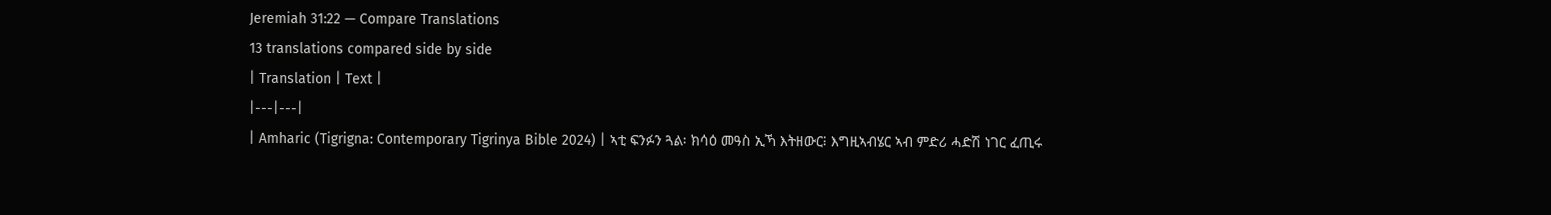Jeremiah 31:22 — Compare Translations
13 translations compared side by side
| Translation | Text |
|---|---|
| Amharic (Tigrigna: Contemporary Tigrinya Bible 2024) | ኣቲ ፍንፉን ጓል፡ ክሳዕ መዓስ ኢኻ እትዘውር፧ እግዚኣብሄር ኣብ ምድሪ ሓድሽ ነገር ፈጢሩ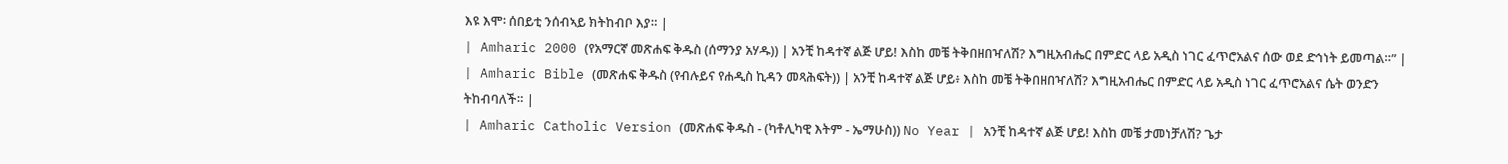እዩ እሞ፡ ሰበይቲ ንሰብኣይ ክትከብቦ እያ። |
| Amharic 2000 (የአማርኛ መጽሐፍ ቅዱስ (ሰማንያ አሃዱ)) | አንቺ ከዳተኛ ልጅ ሆይ! እስከ መቼ ትቅበዘበዣለሽ? እግዚአብሔር በምድር ላይ አዲስ ነገር ፈጥሮአልና ሰው ወደ ድኅነት ይመጣል።” |
| Amharic Bible (መጽሐፍ ቅዱስ (የብሉይና የሐዲስ ኪዳን መጻሕፍት)) | አንቺ ከዳተኛ ልጅ ሆይ፥ እስከ መቼ ትቅበዘበዣለሽ? እግዚአብሔር በምድር ላይ አዲስ ነገር ፈጥሮአልና ሴት ወንድን ትከብባለች። |
| Amharic Catholic Version (መጽሐፍ ቅዱስ - (ካቶሊካዊ እትም - ኤማሁስ)) No Year | አንቺ ከዳተኛ ልጅ ሆይ! እስከ መቼ ታመነቻለሽ? ጌታ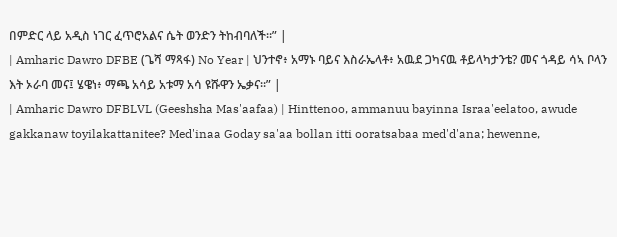በምድር ላይ አዲስ ነገር ፈጥሮአልና ሴት ወንድን ትከብባለች።” |
| Amharic Dawro DFBE (ጌሻ ማጻፋ) No Year | ህንተኖ፥ አማኑ ባይና እስራኤላቶ፥ አዉደ ጋካናዉ ቶይላካታንቴ? መና ጎዳይ ሳኣ ቦላን እት ኦራባ መና፤ ሄዌነ፥ ማጫ አሳይ አቱማ አሳ ዩሹዋን ኤቃና።” |
| Amharic Dawro DFBLVL (Geeshsha Mas'aafaa) | Hinttenoo, ammanuu bayinna Israa'eelatoo, awude gakkanaw toyilakattanitee? Med'inaa Goday sa'aa bollan itti ooratsabaa med'd'ana; hewenne,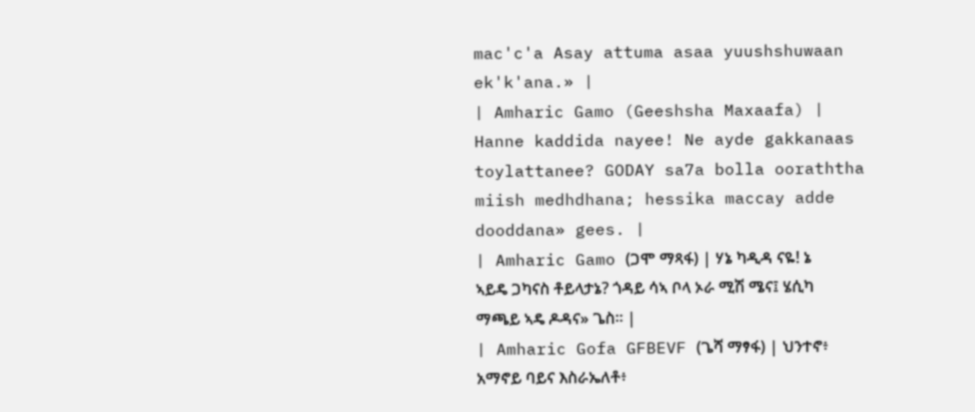mac'c'a Asay attuma asaa yuushshuwaan ek'k'ana.» |
| Amharic Gamo (Geeshsha Maxaafa) | Hanne kaddida nayee! Ne ayde gakkanaas toylattanee? GODAY sa7a bolla ooraththa miish medhdhana; hessika maccay adde dooddana» gees. |
| Amharic Gamo (ጋሞ ማጻፋ) | ሃኔ ካዲዳ ናዬ! ኔ ኣይዴ ጋካናስ ቶይላታኔ? ጎዳይ ሳኣ ቦላ ኦራ ሚሽ ሜና፤ ሄሲካ ማጫይ ኣዴ ዶዳና» ጌስ። |
| Amharic Gofa GFBEVF (ጌሻ ማፃፋ) | ህንተኖ፥ አማኖይ ባይና እስራኤለቶ፥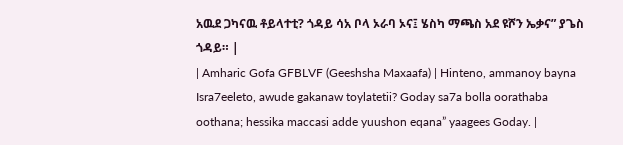አዉደ ጋካናዉ ቶይላተቲ? ጎዳይ ሳአ ቦላ ኦራባ ኦና፤ ሄስካ ማጫስ አደ ዩሾን ኤቃና” ያጌስ ጎዳይ። |
| Amharic Gofa GFBLVF (Geeshsha Maxaafa) | Hinteno, ammanoy bayna Isra7eeleto, awude gakanaw toylatetii? Goday sa7a bolla oorathaba oothana; hessika maccasi adde yuushon eqana” yaagees Goday. |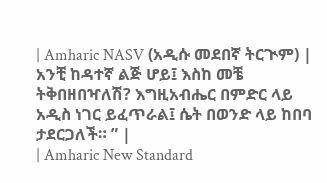| Amharic NASV (አዲሱ መደበኛ ትርጒም) | አንቺ ከዳተኛ ልጅ ሆይ፤ እስከ መቼ ትቅበዘበዣለሽ? እግዚአብሔር በምድር ላይ አዲስ ነገር ይፈጥራል፤ ሴት በወንድ ላይ ከበባ ታደርጋለች። ” |
| Amharic New Standard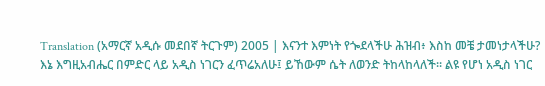Translation (አማርኛ አዲሱ መደበኛ ትርጉም) 2005 | እናንተ እምነት የጐደላችሁ ሕዝብ፥ እስከ መቼ ታመነታላችሁ? እኔ እግዚአብሔር በምድር ላይ አዲስ ነገርን ፈጥሬአለሁ፤ ይኸውም ሴት ለወንድ ትከላከላለች። ልዩ የሆነ አዲስ ነገር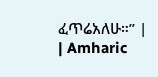ፈጥሬአለሁ።” |
| Amharic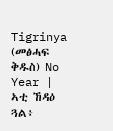Tigrinya (መፅሓፍ ቅዱስ) No Year | ኣቲ ኸዳዕ ጓል፥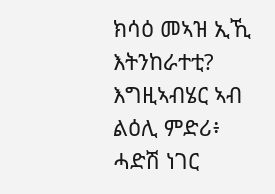ክሳዕ መኣዝ ኢኺ እትንከራተቲ? እግዚኣብሄር ኣብ ልዕሊ ምድሪ፥ ሓድሽ ነገር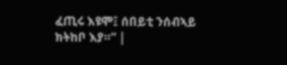ፈጢሩ እዩሞ፤ ሰበይቲ ንሰብኣይ ክትከቦ እያ።” |